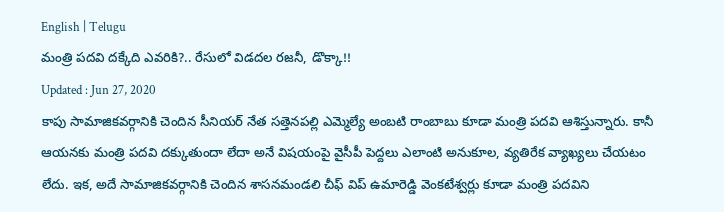English | Telugu
మంత్రి పదవి దక్కేది ఎవరికి?.. రేసులో విడదల రజనీ, డొక్కా!!
Updated : Jun 27, 2020
కాపు సామాజికవర్గానికి చెందిన సీనియర్ నేత సత్తెనపల్లి ఎమ్మెల్యే అంబటి రాంబాబు కూడా మంత్రి పదవి ఆశిస్తున్నారు. కానీ ఆయనకు మంత్రి పదవి దక్కుతుందా లేదా అనే విషయంపై వైసీపీ పెద్దలు ఎలాంటి అనుకూల, వ్యతిరేక వ్యాఖ్యలు చేయటం లేదు. ఇక, అదే సామాజికవర్గానికి చెందిన శాసనమండలి చీఫ్ విప్ ఉమారెడ్డి వెంకటేశ్వర్లు కూడా మంత్రి పదవిని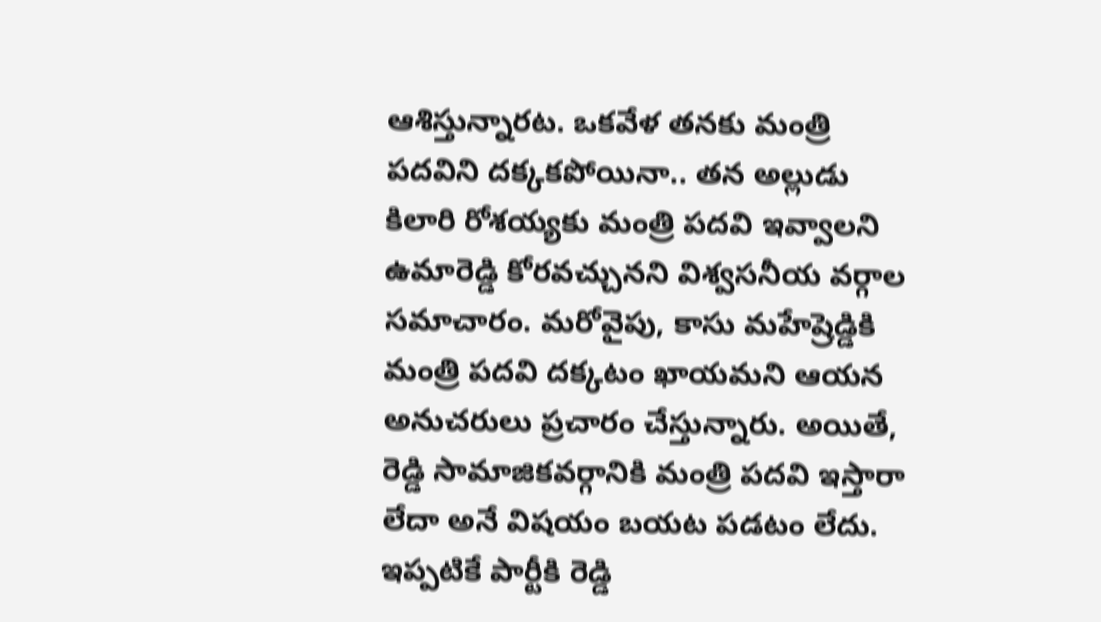ఆశిస్తున్నారట. ఒకవేళ తనకు మంత్రి పదవిని దక్కకపోయినా.. తన అల్లుడు కిలారి రోశయ్యకు మంత్రి పదవి ఇవ్వాలని ఉమారెడ్డి కోరవచ్చునని విశ్వసనీయ వర్గాల సమాచారం. మరోవైపు, కాసు మహేష్రెడ్డికి మంత్రి పదవి దక్కటం ఖాయమని ఆయన అనుచరులు ప్రచారం చేస్తున్నారు. అయితే, రెడ్డి సామాజికవర్గానికి మంత్రి పదవి ఇస్తారా లేదా అనే విషయం బయట పడటం లేదు. ఇప్పటికే పార్టీకి రెడ్డి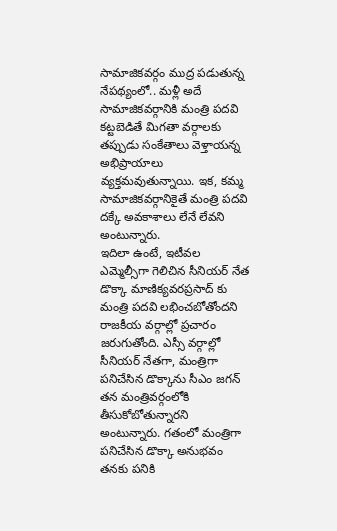సామాజికవర్గం ముద్ర పడుతున్న నేపథ్యంలో.. మళ్లీ అదే సామాజికవర్గానికి మంత్రి పదవి కట్టబెడితే మిగతా వర్గాలకు తప్పుడు సంకేతాలు వెళ్తాయన్న అభిప్రాయాలు వ్యక్తమవుతున్నాయి. ఇక, కమ్మ సామాజికవర్గానికైతే మంత్రి పదవి దక్కే అవకాశాలు లేనే లేవని అంటున్నారు.
ఇదిలా ఉంటే, ఇటీవల ఎమ్మెల్సీగా గెలిచిన సీనియర్ నేత డొక్కా మాణిక్యవరప్రసాద్ కు మంత్రి పదవి లభించబోతోందని రాజకీయ వర్గాల్లో ప్రచారం జరుగుతోంది. ఎస్సీ వర్గాల్లో సీనియర్ నేతగా, మంత్రిగా పనిచేసిన డొక్కాను సీఎం జగన్ తన మంత్రివర్గంలోకి తీసుకోబోతున్నారని అంటున్నారు. గతంలో మంత్రిగా పనిచేసిన డొక్కా అనుభవం తనకు పనికి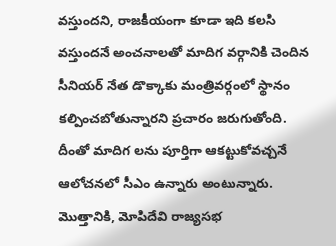వస్తుందని, రాజకీయంగా కూడా ఇది కలసి వస్తుందనే అంచనాలతో మాదిగ వర్గానికి చెందిన సీనియర్ నేత డొక్కాకు మంత్రివర్గంలో స్థానం కల్పించబోతున్నారని ప్రచారం జరుగుతోంది. దీంతో మాదిగ లను పూర్తిగా ఆకట్టుకోవచ్చనే ఆలోచనలో సీఎం ఉన్నారు అంటున్నారు.
మొత్తానికి, మోపిదేవి రాజ్యసభ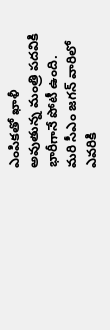ఎంపికతో ఖాళీ అవుతున్న మంత్రి పదవికి భారీగానే పోటీ ఉంది. మరి సీఎం జగన్ వారిలో ఎవరికి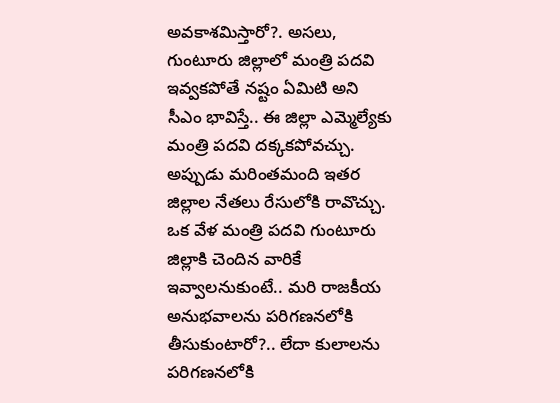అవకాశమిస్తారో?. అసలు, గుంటూరు జిల్లాలో మంత్రి పదవి ఇవ్వకపోతే నష్టం ఏమిటి అని సీఎం భావిస్తే.. ఈ జిల్లా ఎమ్మెల్యేకు మంత్రి పదవి దక్కకపోవచ్చు. అప్పుడు మరింతమంది ఇతర జిల్లాల నేతలు రేసులోకి రావొచ్చు. ఒక వేళ మంత్రి పదవి గుంటూరు జిల్లాకి చెందిన వారికే ఇవ్వాలనుకుంటే.. మరి రాజకీయ అనుభవాలను పరిగణనలోకి తీసుకుంటారో?.. లేదా కులాలను పరిగణనలోకి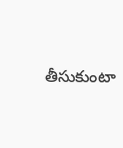తీసుకుంటా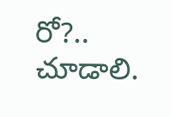రో?.. చూడాలి.